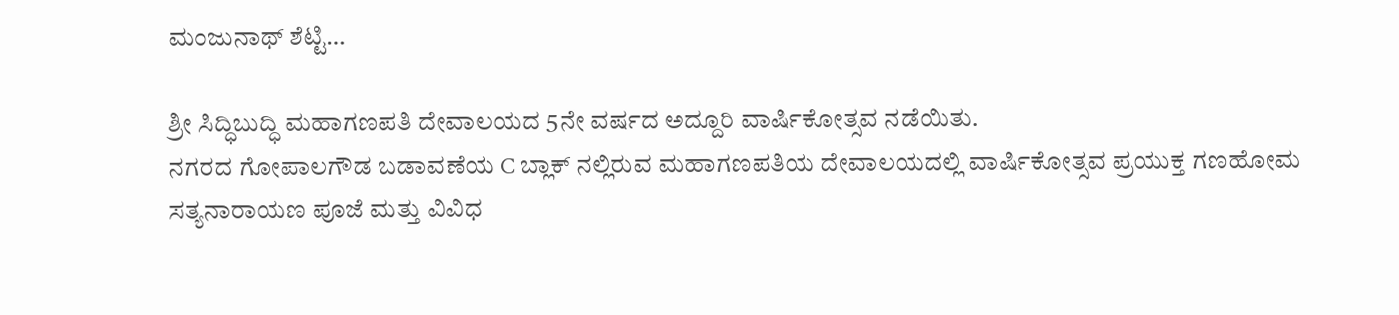ಮಂಜುನಾಥ್ ಶೆಟ್ಟಿ…

ಶ್ರೀ ಸಿದ್ಧಿಬುದ್ಧಿ ಮಹಾಗಣಪತಿ ದೇವಾಲಯದ 5ನೇ ವರ್ಷದ ಅದ್ದೂರಿ ವಾರ್ಷಿಕೋತ್ಸವ ನಡೆಯಿತು.
ನಗರದ ಗೋಪಾಲಗೌಡ ಬಡಾವಣೆಯ C ಬ್ಲಾಕ್ ನಲ್ಲಿರುವ ಮಹಾಗಣಪತಿಯ ದೇವಾಲಯದಲ್ಲಿ ವಾರ್ಷಿಕೋತ್ಸವ ಪ್ರಯುಕ್ತ ಗಣಹೋಮ ಸತ್ಯನಾರಾಯಣ ಪೂಜೆ ಮತ್ತು ವಿವಿಧ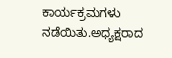ಕಾರ್ಯಕ್ರಮಗಳು ನಡೆಯಿತು.ಅಧ್ಯಕ್ಷರಾದ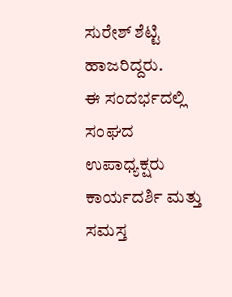ಸುರೇಶ್ ಶೆಟ್ಟಿ ಹಾಜರಿದ್ದರು.
ಈ ಸಂದರ್ಭದಲ್ಲಿ ಸಂಘದ ಉಪಾಧ್ಯಕ್ಷರು ಕಾರ್ಯದರ್ಶಿ ಮತ್ತು ಸಮಸ್ತ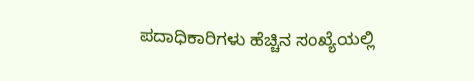ಪದಾಧಿಕಾರಿಗಳು ಹೆಚ್ಚಿನ ಸಂಖ್ಯೆಯಲ್ಲಿ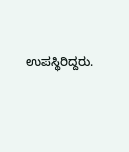ಉಪಸ್ಥಿರಿದ್ದರು.